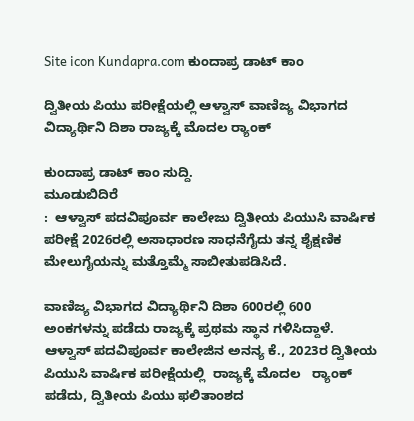Site icon Kundapra.com ಕುಂದಾಪ್ರ ಡಾಟ್ ಕಾಂ

ದ್ವಿತೀಯ ಪಿಯು ಪರೀಕ್ಷೆಯಲ್ಲಿ ಆಳ್ವಾಸ್ ವಾಣಿಜ್ಯ ವಿಭಾಗದ ವಿದ್ಯಾರ್ಥಿನಿ ದಿಶಾ ರಾಜ್ಯಕ್ಕೆ ಮೊದಲ ರ‍್ಯಾಂಕ್‌

ಕುಂದಾಪ್ರ ಡಾಟ್‌ ಕಾಂ ಸುದ್ದಿ.
ಮೂಡುಬಿದಿರೆ
:  ಆಳ್ವಾಸ್ ಪದವಿಪೂರ್ವ ಕಾಲೇಜು ದ್ವಿತೀಯ ಪಿಯುಸಿ ವಾರ್ಷಿಕ ಪರೀಕ್ಷೆ 2026ರಲ್ಲಿ ಅಸಾಧಾರಣ ಸಾಧನೆಗೈದು ತನ್ನ ಶೈಕ್ಷಣಿಕ ಮೇಲುಗೈಯನ್ನು ಮತ್ತೊಮ್ಮೆ ಸಾಬೀತುಪಡಿಸಿದೆ.

ವಾಣಿಜ್ಯ ವಿಭಾಗದ ವಿದ್ಯಾರ್ಥಿನಿ ದಿಶಾ 600ರಲ್ಲಿ 600 ಅಂಕಗಳನ್ನು ಪಡೆದು ರಾಜ್ಯಕ್ಕೆ ಪ್ರಥಮ ಸ್ಥಾನ ಗಳಿಸಿದ್ದಾಳೆ. ಆಳ್ವಾಸ್ ಪದವಿಪೂರ್ವ ಕಾಲೇಜಿನ ಅನನ್ಯ ಕೆ., 2023ರ ದ್ವಿತೀಯ ಪಿಯುಸಿ ವಾರ್ಷಿಕ ಪರೀಕ್ಷೆಯಲ್ಲಿ  ರಾಜ್ಯಕ್ಕೆ ಮೊದಲ   ರ‍್ಯಾಂಕ್‌ ಪಡೆದು, ದ್ವಿತೀಯ ಪಿಯು ಫಲಿತಾಂಶದ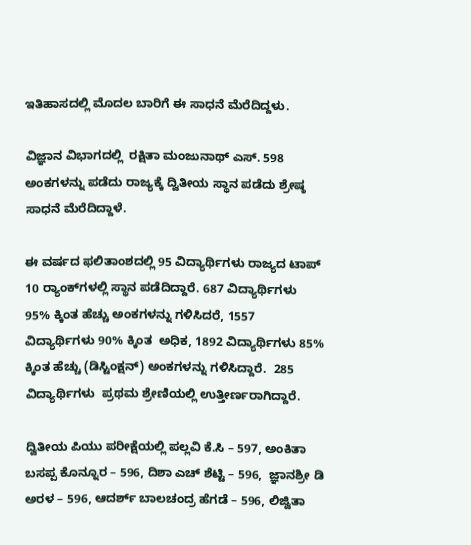ಇತಿಹಾಸದಲ್ಲಿ ಮೊದಲ ಬಾರಿಗೆ ಈ ಸಾಧನೆ ಮೆರೆದಿದ್ದಳು.

ವಿಜ್ಞಾನ ವಿಭಾಗದಲ್ಲಿ  ರಕ್ಷಿತಾ ಮಂಜುನಾಥ್ ಎಸ್. 598 ಅಂಕಗಳನ್ನು ಪಡೆದು ರಾಜ್ಯಕ್ಕೆ ದ್ವಿತೀಯ ಸ್ಥಾನ ಪಡೆದು ಶ್ರೇಷ್ಠ ಸಾಧನೆ ಮೆರೆದಿದ್ದಾಳೆ.

ಈ ವರ್ಷದ ಫಲಿತಾಂಶದಲ್ಲಿ 95 ವಿದ್ಯಾರ್ಥಿಗಳು ರಾಜ್ಯದ ಟಾಪ್ 10 ರ‍್ಯಾಂಕ್‌ಗಳಲ್ಲಿ ಸ್ಥಾನ ಪಡೆದಿದ್ದಾರೆ. 687 ವಿದ್ಯಾರ್ಥಿಗಳು 95% ಕ್ಕಿಂತ ಹೆಚ್ಚು ಅಂಕಗಳನ್ನು ಗಳಿಸಿದರೆ, 1557 ವಿದ್ಯಾರ್ಥಿಗಳು 90% ಕ್ಕಿಂತ  ಅಧಿಕ, 1892 ವಿದ್ಯಾರ್ಥಿಗಳು 85% ಕ್ಕಿಂತ ಹೆಚ್ಚು (ಡಿಸ್ಟಿಂಕ್ಷನ್) ಅಂಕಗಳನ್ನು ಗಳಿಸಿದ್ದಾರೆ.  285 ವಿದ್ಯಾರ್ಥಿಗಳು  ಪ್ರಥಮ ಶ್ರೇಣಿಯಲ್ಲಿ ಉತ್ತೀರ್ಣರಾಗಿದ್ದಾರೆ.

ದ್ವಿತೀಯ ಪಿಯು ಪರೀಕ್ಷೆಯಲ್ಲಿ ಪಲ್ಲವಿ ಕೆ.ಸಿ – 597, ಅಂಕಿತಾ ಬಸಪ್ಪ ಕೊನ್ನೂರ – 596, ದಿಶಾ ಎಚ್ ಶೆಟ್ಟಿ – 596,  ಜ್ಞಾನಶ್ರೀ ಡಿ ಅರಳ – 596, ಆದರ್ಶ್ ಬಾಲಚಂದ್ರ ಹೆಗಡೆ – 596, ಲಿಜ್ವಿತಾ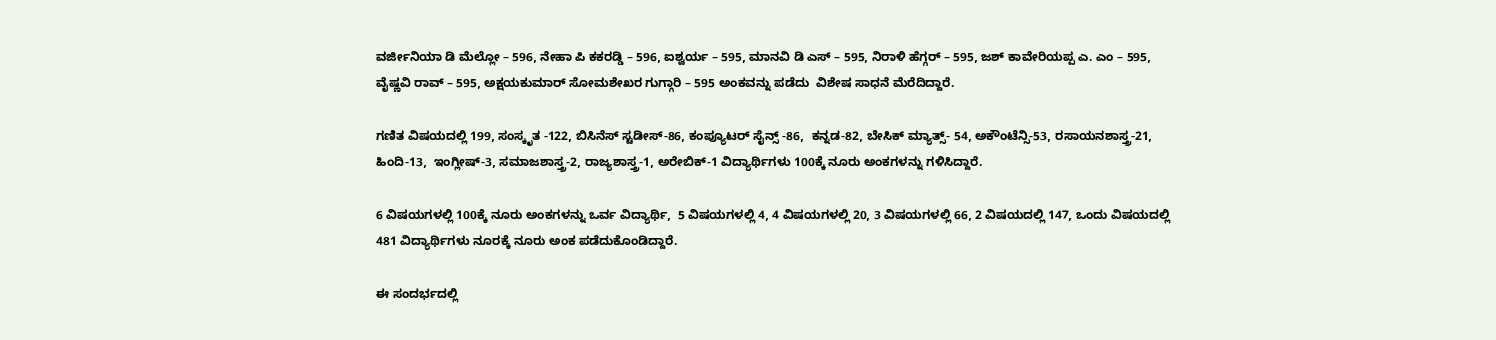ವರ್ಜೀನಿಯಾ ಡಿ ಮೆಲ್ಲೋ – 596, ನೇಹಾ ಪಿ ಕಕರಡ್ಡಿ – 596, ಐಶ್ವರ್ಯ – 595, ಮಾನವಿ ಡಿ ಎಸ್ – 595, ನಿರಾಳಿ ಹೆಗ್ಗರ್ – 595, ಜಶ್ ಕಾವೇರಿಯಪ್ಪ ಎ. ಎಂ – 595, ವೈಷ್ಣವಿ ರಾವ್ – 595, ಅಕ್ಷಯಕುಮಾರ್ ಸೋಮಶೇಖರ ಗುಗ್ಗಾರಿ – 595 ಅಂಕವನ್ನು ಪಡೆದು  ವಿಶೇಷ ಸಾಧನೆ ಮೆರೆದಿದ್ದಾರೆ.

ಗಣಿತ ವಿಷಯದಲ್ಲಿ 199, ಸಂಸ್ಕೃತ -122, ಬಿಸಿನೆಸ್ ಸ್ಟಡೀಸ್-86, ಕಂಪ್ಯೂಟರ್ ಸೈನ್ಸ್ -86,  ಕನ್ನಡ-82, ಬೇಸಿಕ್ ಮ್ಯಾತ್ಸ್- 54, ಅಕೌಂಟೆನ್ಸಿ-53, ರಸಾಯನಶಾಸ್ತ್ರ-21, ಹಿಂದಿ-13,  ಇಂಗ್ಲೀಷ್-3, ಸಮಾಜಶಾಸ್ತ್ರ-2, ರಾಜ್ಯಶಾಸ್ತ್ರ-1, ಅರೇಬಿಕ್-1 ವಿದ್ಯಾರ್ಥಿಗಳು 100ಕ್ಕೆ ನೂರು ಅಂಕಗಳನ್ನು ಗಳಿಸಿದ್ದಾರೆ.

6 ವಿಷಯಗಳಲ್ಲಿ 100ಕ್ಕೆ ನೂರು ಅಂಕಗಳನ್ನು ಒರ್ವ ವಿದ್ಯಾರ್ಥಿ,  5 ವಿಷಯಗಳಲ್ಲಿ 4, 4 ವಿಷಯಗಳಲ್ಲಿ 20, 3 ವಿಷಯಗಳಲ್ಲಿ 66, 2 ವಿಷಯದಲ್ಲಿ 147, ಒಂದು ವಿಷಯದಲ್ಲಿ 481 ವಿದ್ಯಾರ್ಥಿಗಳು ನೂರಕ್ಕೆ ನೂರು ಅಂಕ ಪಡೆದುಕೊಂಡಿದ್ದಾರೆ.

ಈ ಸಂದರ್ಭದಲ್ಲಿ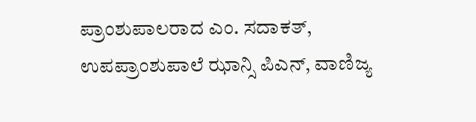ಪ್ರಾಂಶುಪಾಲರಾದ ಎಂ. ಸದಾಕತ್, ಉಪಪ್ರಾಂಶುಪಾಲೆ ಝಾನ್ಸಿ ಪಿಎನ್, ವಾಣಿಜ್ಯ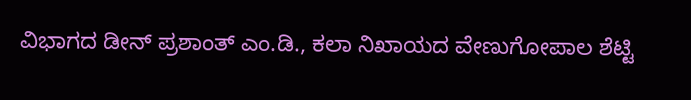ವಿಭಾಗದ ಡೀನ್ ಪ್ರಶಾಂತ್ ಎಂ.ಡಿ., ಕಲಾ ನಿಖಾಯದ ವೇಣುಗೋಪಾಲ ಶೆಟ್ಟಿ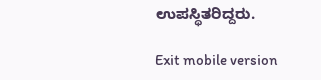ಉಪಸ್ಥಿತರಿದ್ದರು.

Exit mobile version